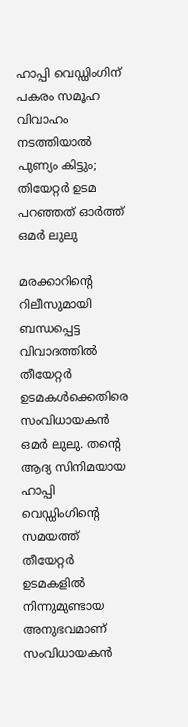ഹാപ്പി വെഡ്ഡിംഗിന് പകരം സമൂഹ വിവാഹം നടത്തിയാല്‍ പുണ്യം കിട്ടും; തിയേറ്റര്‍ ഉടമ പറഞ്ഞത് ഓര്‍ത്ത് ഒമര്‍ ലുലു

മരക്കാറിന്റെ റിലീസുമായി ബന്ധപ്പെട്ട വിവാദത്തില്‍ തീയേറ്റര്‍ ഉടമകള്‍ക്കെതിരെ സംവിധായകന്‍ ഒമര്‍ ലുലു. തന്റെ ആദ്യ സിനിമയായ ഹാപ്പി വെഡ്ഡിംഗിന്റെ സമയത്ത് തീയേറ്റര്‍ ഉടമകളില്‍ നിന്നുമുണ്ടായ അനുഭവമാണ് സംവിധായകന്‍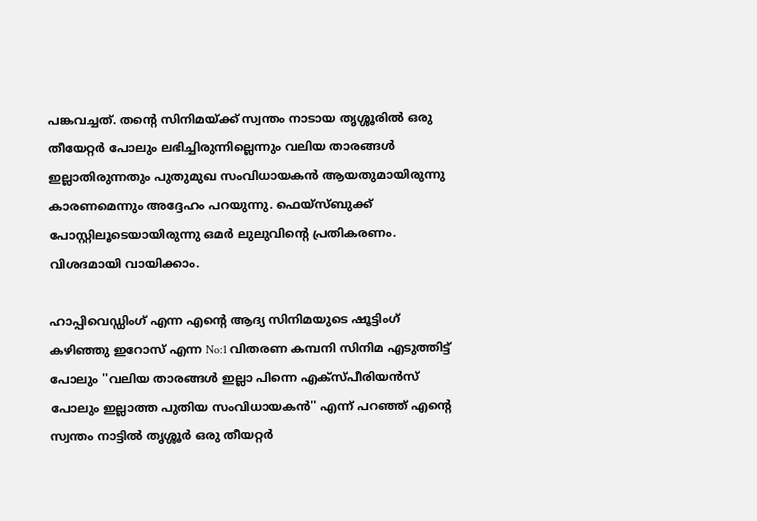പങ്കവച്ചത്. തന്റെ സിനിമയ്ക്ക് സ്വന്തം നാടായ തൃശ്ശൂരില്‍ ഒരു തീയേറ്റര്‍ പോലും ലഭിച്ചിരുന്നില്ലെന്നും വലിയ താരങ്ങള്‍ ഇല്ലാതിരുന്നതും പുതുമുഖ സംവിധായകന്‍ ആയതുമായിരുന്നു കാരണമെന്നും അദ്ദേഹം പറയുന്നു. ഫെയ്‌സ്ബുക്ക് പോസ്റ്റിലൂടെയായിരുന്നു ഒമര്‍ ലുലുവിന്റെ പ്രതികരണം. വിശദമായി വായിക്കാം.

ഹാപ്പിവെഡ്ഡിംഗ് എന്ന എന്റെ ആദ്യ സിനിമയുടെ ഷൂട്ടിംഗ് കഴിഞ്ഞു ഇറോസ് എന്ന No:1 വിതരണ കമ്പനി സിനിമ എടുത്തിട്ട് പോലും ''വലിയ താരങ്ങള്‍ ഇല്ലാ പിന്നെ എക്‌സ്പീരിയന്‍സ് പോലും ഇല്ലാത്ത പുതിയ സംവിധായകന്‍'' എന്ന് പറഞ്ഞ് എന്റെ സ്വന്തം നാട്ടില്‍ തൃശ്ശൂര്‍ ഒരു തീയറ്റര്‍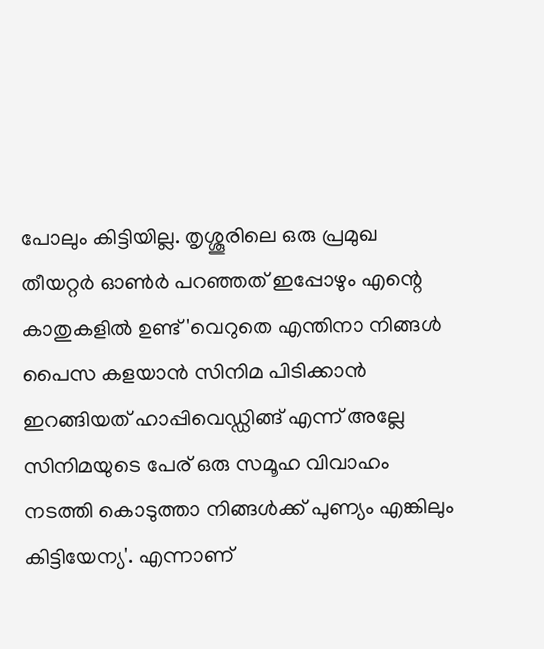പോലും കിട്ടിയില്ല. തൃശ്ശൂരിലെ ഒരു പ്രമുഖ തീയറ്റര്‍ ഓണ്‍ര്‍ പറഞ്ഞത് ഇപ്പോഴും എന്റെ കാതുകളില്‍ ഉണ്ട് 'വെറുതെ എന്തിനാ നിങ്ങള്‍ പൈസ കളയാന്‍ സിനിമ പിടിക്കാന്‍ ഇറങ്ങിയത് ഹാപ്പിവെഡ്ഡിങ്ങ് എന്ന് അല്ലേ സിനിമയുടെ പേര് ഒരു സമൂഹ വിവാഹം നടത്തി കൊടുത്താ നിങ്ങള്‍ക്ക് പുണ്യം എങ്കിലും കിട്ടിയേന്യ'. എന്നാണ്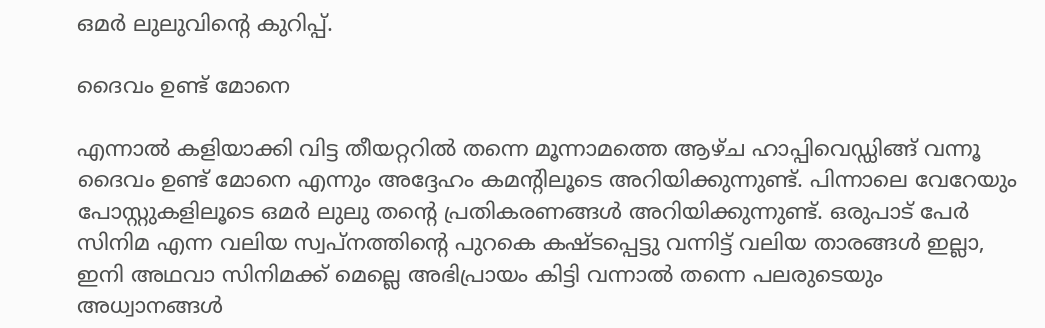ഒമര്‍ ലുലുവിന്റെ കുറിപ്പ്.

ദൈവം ഉണ്ട് മോനെ

എന്നാല്‍ കളിയാക്കി വിട്ട തീയറ്ററില്‍ തന്നെ മൂന്നാമത്തെ ആഴ്ച ഹാപ്പിവെഡ്ഡിങ്ങ് വന്നൂ ദൈവം ഉണ്ട് മോനെ എന്നും അദ്ദേഹം കമന്റിലൂടെ അറിയിക്കുന്നുണ്ട്. പിന്നാലെ വേറേയും പോസ്റ്റുകളിലൂടെ ഒമര്‍ ലുലു തന്റെ പ്രതികരണങ്ങള്‍ അറിയിക്കുന്നുണ്ട്. ഒരുപാട് പേര്‍ സിനിമ എന്ന വലിയ സ്വപ്നത്തിന്റെ പുറകെ കഷ്ടപ്പെട്ടു വന്നിട്ട് വലിയ താരങ്ങള്‍ ഇല്ലാ, ഇനി അഥവാ സിനിമക്ക് മെല്ലെ അഭിപ്രായം കിട്ടി വന്നാല്‍ തന്നെ പലരുടെയും അധ്വാനങ്ങള്‍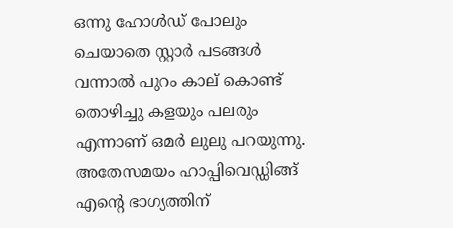ഒന്നു ഹോള്‍ഡ് പോലും ചെയാതെ സ്റ്റാര്‍ പടങ്ങള്‍ വന്നാല്‍ പുറം കാല് കൊണ്ട് തൊഴിച്ചു കളയും പലരും എന്നാണ് ഒമര്‍ ലുലു പറയുന്നു. അതേസമയം ഹാപ്പിവെഡ്ഡിങ്ങ് എന്റെ ഭാഗ്യത്തിന്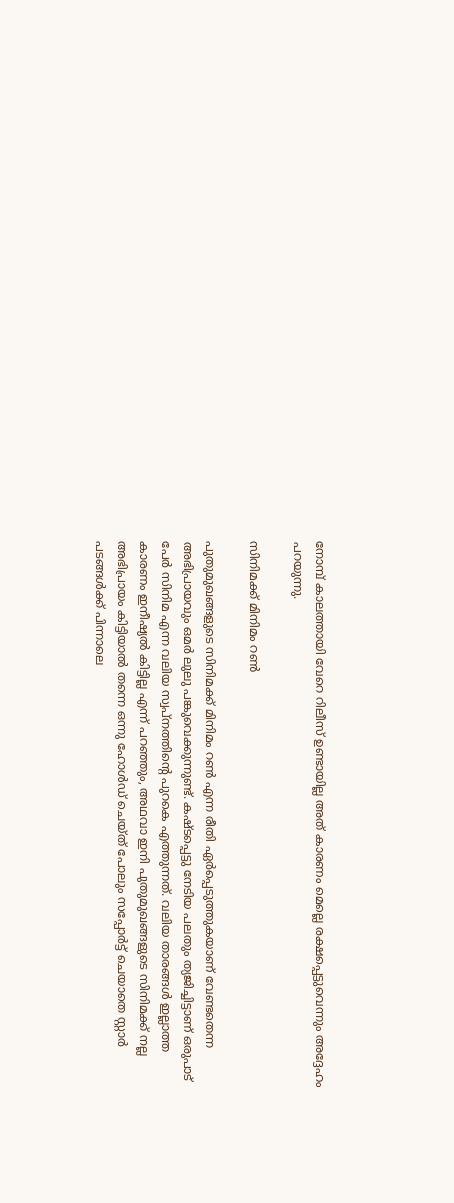നോമ്പ് കാലത്തായി വേറെ റിലീസ് ഉണ്ടായില്ല അത് കാരണം മെല്ലെ രക്ഷപ്പെട്ടുവെന്നും അദ്ദേഹം പറയുന്നു.

സിനിമക്ക് മിനിമം റണ്‍

പുതുമുഖങ്ങളുടെ സിനിമക്ക് മിനിമം റണ്‍ എന്ന രീതി ഏര്‍പ്പെടുത്തുകയാണ് വേണ്ടതെന്ന അഭിപ്രായവും ഒമര്‍ ലുലു പങ്കുവെക്കുന്നുണ്ട്. കഷ്ടപ്പെട്ടു നേടിയ പലതും ത്യജിച്ചിട്ടാണ് ഒരുപാട് പേര്‍ സിനിമ എന്ന വലിയ സ്വപ്നത്തിന്റെ പുറകെ എത്തുന്നത്. വലിയ താരങ്ങള്‍ ഇല്ലാത്ത കാരണം ഇനീഷ്യല്‍ കിട്ടില്ല എന്ന് പറഞ്ഞും, അഥവാ ഇനി പുതുമുഖങ്ങളുടെ സിനിമക്ക് നല്ല അഭിപ്രായം കിട്ടിയാല്‍ തന്നെ ഒന്നു ഹോള്‍ഡ് ചെയ്ത് പോലും സപ്പോര്‍ട്ട് ചെയാതെ സ്റ്റാര്‍ പടങ്ങള്‍ക്ക് പിന്നാലെ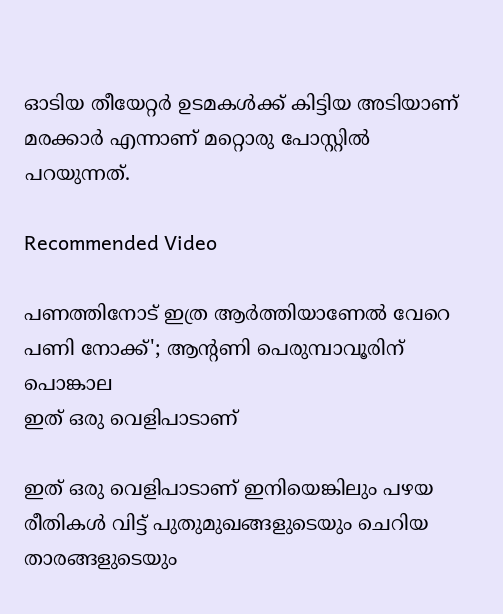ഓടിയ തീയേറ്റര്‍ ഉടമകള്‍ക്ക് കിട്ടിയ അടിയാണ് മരക്കാര്‍ എന്നാണ് മറ്റൊരു പോസ്റ്റില്‍ പറയുന്നത്.

Recommended Video

പണത്തിനോട് ഇത്ര ആർത്തിയാണേൽ വേറെ പണി നോക്ക്'; ആന്റണി പെരുമ്പാവൂരിന് പൊങ്കാല
ഇത് ഒരു വെളിപാടാണ്

ഇത് ഒരു വെളിപാടാണ് ഇനിയെങ്കിലും പഴയ രീതികള്‍ വിട്ട് പുതുമുഖങ്ങളുടെയും ചെറിയ താരങ്ങളുടെയും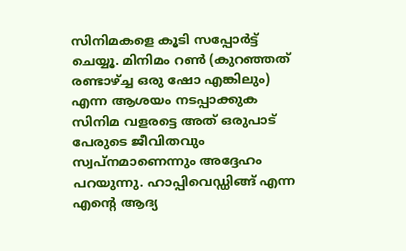സിനിമകളെ കൂടി സപ്പോര്‍ട്ട് ചെയ്യൂ. മിനിമം റണ്‍ (കുറഞ്ഞത് രണ്ടാഴ്ച്ച ഒരു ഷോ എങ്കിലും) എന്ന ആശയം നടപ്പാക്കുക സിനിമ വളരട്ടെ അത് ഒരുപാട് പേരുടെ ജീവിതവും സ്വപ്നമാണെന്നും അദ്ദേഹം പറയുന്നു. ഹാപ്പിവെഡ്ഡിങ്ങ് എന്ന എന്റെ ആദ്യ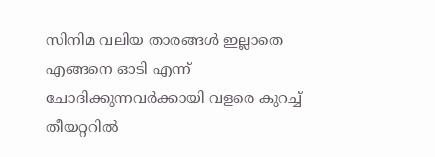സിനിമ വലിയ താരങ്ങള്‍ ഇല്ലാതെ എങ്ങനെ ഓടി എന്ന് ചോദിക്കുന്നവര്‍ക്കായി വളരെ കുറച്ച് തീയറ്ററില്‍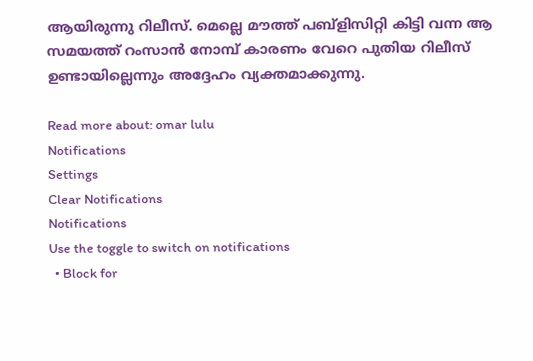ആയിരുന്നു റിലീസ്. മെല്ലെ മൗത്ത് പബ്‌ളിസിറ്റി കിട്ടി വന്ന ആ സമയത്ത് റംസാന്‍ നോമ്പ് കാരണം വേറെ പുതിയ റിലീസ് ഉണ്ടായില്ലെന്നും അദ്ദേഹം വ്യക്തമാക്കുന്നു.

Read more about: omar lulu
Notifications
Settings
Clear Notifications
Notifications
Use the toggle to switch on notifications
  • Block for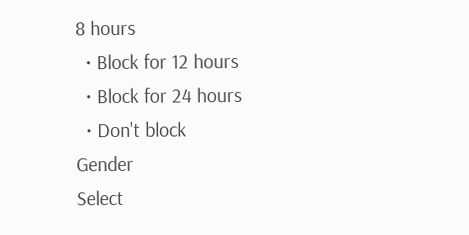8 hours
  • Block for 12 hours
  • Block for 24 hours
  • Don't block
Gender
Select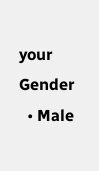your Gender
  • Male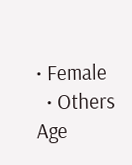• Female
  • Others
Age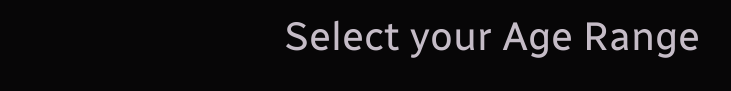Select your Age Range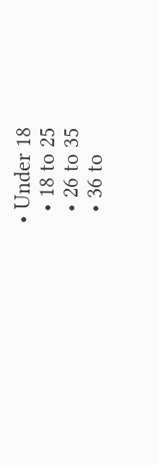• Under 18
  • 18 to 25
  • 26 to 35
  • 36 to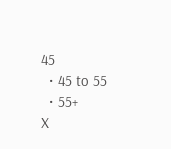45
  • 45 to 55
  • 55+
X